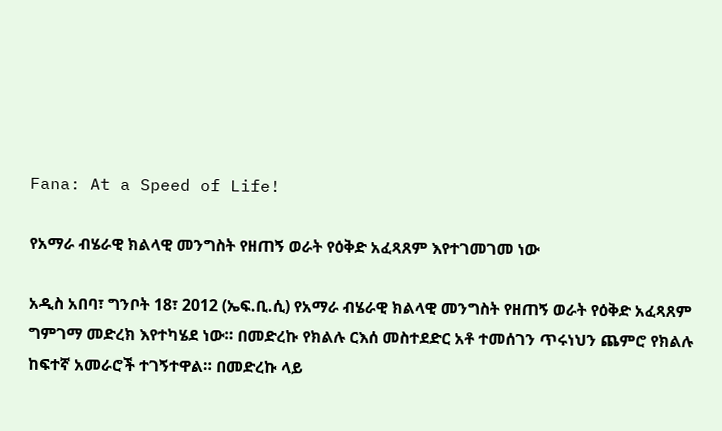Fana: At a Speed of Life!

የአማራ ብሄራዊ ክልላዊ መንግስት የዘጠኝ ወራት የዕቅድ አፈጻጸም እየተገመገመ ነው

አዲስ አበባ፣ ግንቦት 18፣ 2012 (ኤፍ.ቢ.ሲ) የአማራ ብሄራዊ ክልላዊ መንግስት የዘጠኝ ወራት የዕቅድ አፈጻጸም ግምገማ መድረክ እየተካሄደ ነው። በመድረኩ የክልሉ ርእሰ መስተደድር አቶ ተመሰገን ጥሩነህን ጨምሮ የክልሉ ከፍተኛ አመራሮች ተገኝተዋል። በመድረኩ ላይ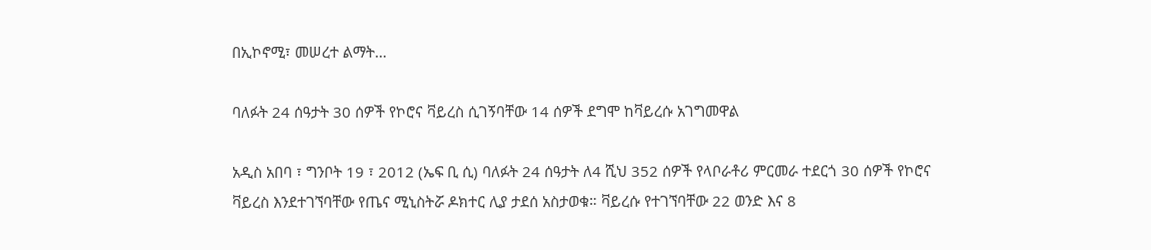በኢኮኖሚ፣ መሠረተ ልማት…

ባለፉት 24 ሰዓታት 30 ሰዎች የኮሮና ቫይረስ ሲገኝባቸው 14 ሰዎች ደግሞ ከቫይረሱ አገግመዋል

አዲስ አበባ ፣ ግንቦት 19 ፣ 2012 (ኤፍ ቢ ሲ) ባለፉት 24 ሰዓታት ለ4 ሺህ 352 ሰዎች የላቦራቶሪ ምርመራ ተደርጎ 30 ሰዎች የኮሮና ቫይረስ እንደተገኘባቸው የጤና ሚኒስትሯ ዶክተር ሊያ ታደሰ አስታወቁ። ቫይረሱ የተገኘባቸው 22 ወንድ እና 8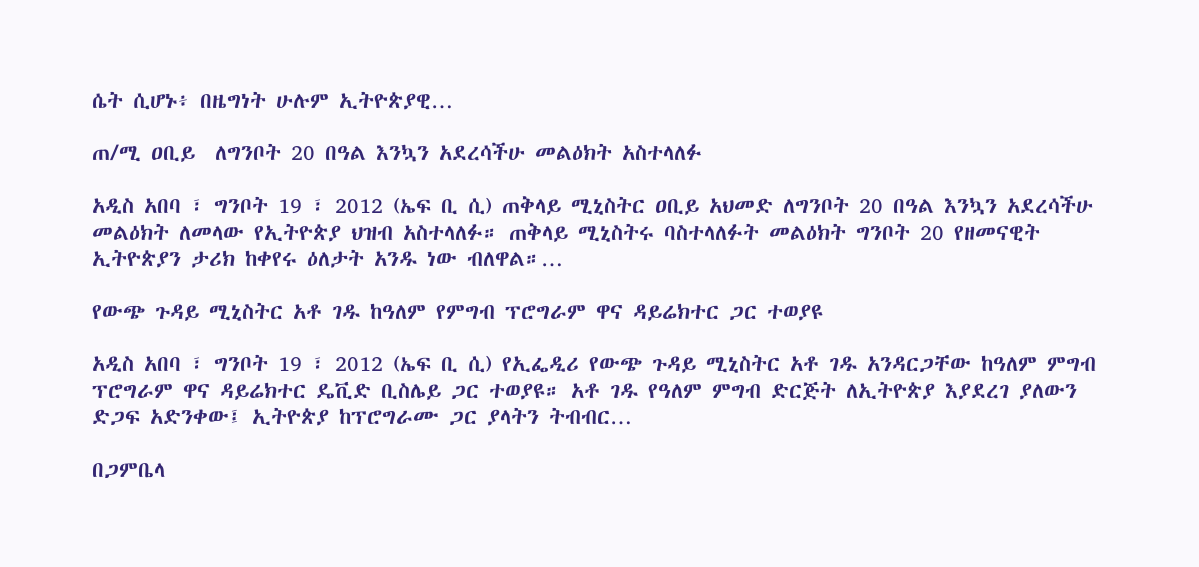ሴት ሲሆኑ፥ በዜግነት ሁሉም ኢትዮጵያዊ…

ጠ/ሚ ዐቢይ  ለግንቦት 20 በዓል እንኳን አደረሳችሁ መልዕክት አስተላለፉ

አዲስ አበባ ፣ ግንቦት 19 ፣ 2012 (ኤፍ ቢ ሲ) ጠቅላይ ሚኒስትር ዐቢይ አህመድ ለግንቦት 20 በዓል እንኳን አደረሳችሁ መልዕክት ለመላው የኢትዮጵያ ህዝብ አስተላለፉ። ጠቅላይ ሚኒስትሩ ባስተላለፉት መልዕክት ግንቦት 20 የዘመናዊት ኢትዮጵያን ታሪክ ከቀየሩ ዕለታት አንዱ ነው ብለዋል።…

የውጭ ጉዳይ ሚኒስትር አቶ ገዱ ከዓለም የምግብ ፕሮግራም ዋና ዳይሬክተር ጋር ተወያዩ

አዲስ አበባ ፣ ግንቦት 19 ፣ 2012 (ኤፍ ቢ ሲ) የኢፌዲሪ የውጭ ጉዳይ ሚኒስትር አቶ ገዱ አንዳርጋቸው ከዓለም ምግብ ፕሮግራም ዋና ዳይሬክተር ዴቪድ ቢስሌይ ጋር ተወያዩ። አቶ ገዱ የዓለም ምግብ ድርጅት ለኢትዮጵያ እያደረገ ያለውን ድጋፍ አድንቀው፤ ኢትዮጵያ ከፕሮግራሙ ጋር ያላትን ትብብር…

በጋምቤላ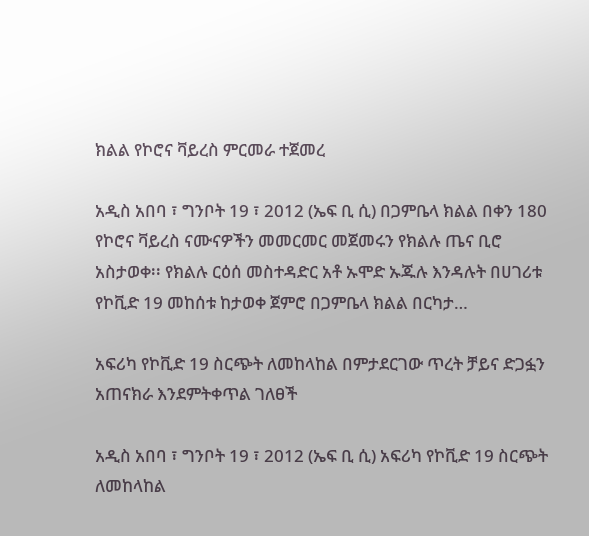ክልል የኮሮና ቫይረስ ምርመራ ተጀመረ

አዲስ አበባ ፣ ግንቦት 19 ፣ 2012 (ኤፍ ቢ ሲ) በጋምቤላ ክልል በቀን 180 የኮሮና ቫይረስ ናሙናዎችን መመርመር መጀመሩን የክልሉ ጤና ቢሮ አስታወቀ፡፡ የክልሉ ርዕሰ መስተዳድር አቶ ኡሞድ ኡጁሉ እንዳሉት በሀገሪቱ የኮቪድ 19 መከሰቱ ከታወቀ ጀምሮ በጋምቤላ ክልል በርካታ…

አፍሪካ የኮቪድ 19 ስርጭት ለመከላከል በምታደርገው ጥረት ቻይና ድጋፏን አጠናክራ እንደምትቀጥል ገለፀች

አዲስ አበባ ፣ ግንቦት 19 ፣ 2012 (ኤፍ ቢ ሲ) አፍሪካ የኮቪድ 19 ስርጭት ለመከላከል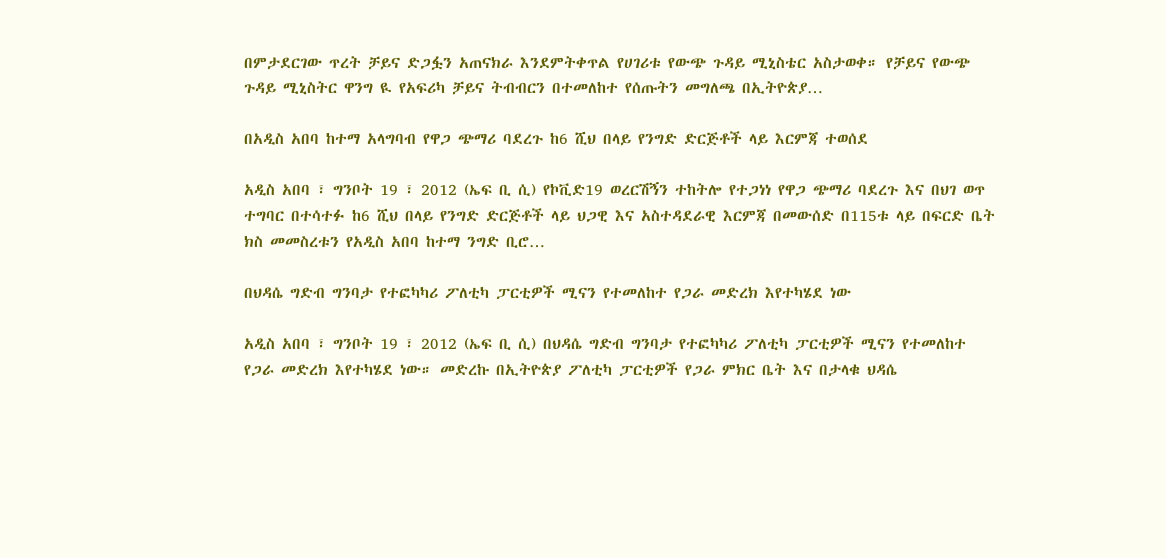በምታደርገው ጥረት ቻይና ድጋፏን አጠናክራ እንደምትቀጥል የሀገሪቱ የውጭ ጉዳይ ሚኒስቴር አስታወቀ። የቻይና የውጭ ጉዳይ ሚኒስትር ዋንግ ዪ የአፍሪካ ቻይና ትብብርን በተመለከተ የሰጡትን መግለጫ በኢትዮጵያ…

በአዲስ አበባ ከተማ አላግባብ የዋጋ ጭማሪ ባደረጉ ከ6 ሺህ በላይ የንግድ ድርጅቶች ላይ እርምጃ ተወሰደ

አዲስ አበባ ፣ ግንቦት 19 ፣ 2012 (ኤፍ ቢ ሲ) የኮቪድ19 ወረርሽኝን ተከትሎ የተጋነነ የዋጋ ጭማሪ ባደረጉ እና በህገ ወጥ ተግባር በተሳተፉ ከ6 ሺህ በላይ የንግድ ድርጅቶች ላይ ህጋዊ እና አስተዳደራዊ እርምጃ በመውሰድ በ115ቱ ላይ በፍርድ ቤት ክስ መመስረቱን የአዲስ አበባ ከተማ ንግድ ቢሮ…

በህዳሴ ግድብ ግንባታ የተፎካካሪ ፖለቲካ ፓርቲዎች ሚናን የተመለከተ የጋራ መድረክ እየተካሄደ ነው

አዲስ አበባ ፣ ግንቦት 19 ፣ 2012 (ኤፍ ቢ ሲ) በህዳሴ ግድብ ግንባታ የተፎካካሪ ፖለቲካ ፓርቲዎች ሚናን የተመለከተ የጋራ መድረክ እየተካሄደ ነው። መድረኩ በኢትዮጵያ ፖለቲካ ፓርቲዎች የጋራ ምክር ቤት እና በታላቁ ህዳሴ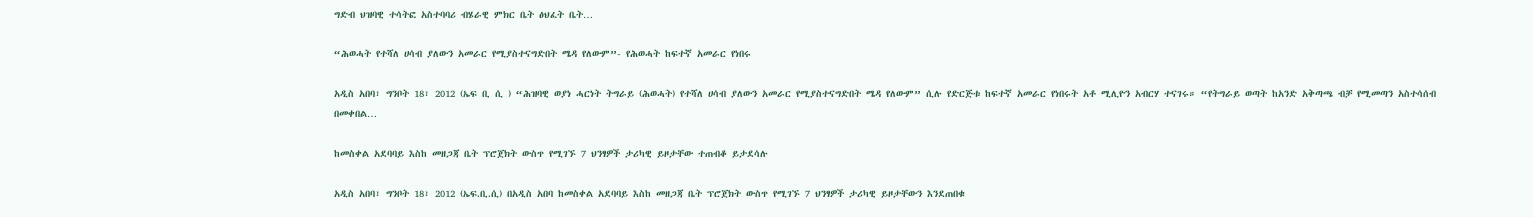ግድብ ህዝባዊ ተሳትፎ አስተባባሪ ብሄራዊ ምክር ቤት ፅህፈት ቤት…

“ሕወሓት የተሻለ ሀሳብ ያለውን አመራር የሚያስተናግድበት ሜዳ የለውም”- የሕወሓት ከፍተኛ አመራር የነበሩ

አዲስ አበባ፣ ግንቦት 18፣ 2012 (ኤፍ ቢ ሲ ) “ሕዝባዊ ወያነ ሓርነት ትግራይ (ሕወሓት) የተሻለ ሀሳብ ያለውን አመራር የሚያስተናግድበት ሜዳ የለውም” ሲሉ የድርጅቱ ከፍተኛ አመራር የነበሩት አቶ ሚሊዮን አብርሃ ተናገሩ። “የትግራይ ወጣት ከአንድ አቅጣጫ ብቻ የሚመጣን አስተሳሰብ በመቀበል…

ከመስቀል አደባባይ እስከ መዘጋጃ ቤት ፕሮጀክት ውስጥ የሚገኙ 7 ህንፃዎች ታሪካዊ ይዞታቸው ተጠብቆ ይታደሳሉ

አዲስ አበባ፣ ግንቦት 18፣ 2012 (ኤፍ.ቢ.ሲ) በአዲስ አበባ ከመስቀል አደባባይ እስከ መዘጋጃ ቤት ፕሮጀክት ውስጥ የሚገኙ 7 ህንፃዎች ታሪካዊ ይዞታቸውን እንደጠበቁ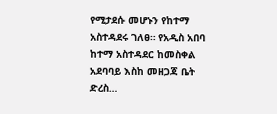የሚታደሱ መሆኑን የከተማ አስተዳደሩ ገለፀ። የአዲስ አበባ ከተማ አስተዳደር ከመስቀል አደባባይ እስከ መዘጋጃ ቤት ድረስ…